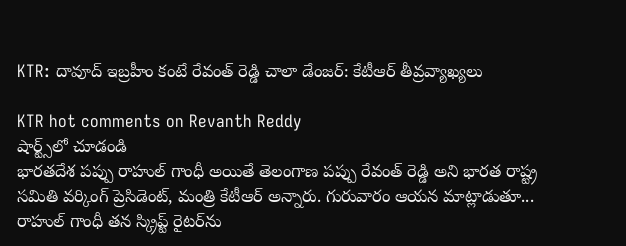KTR: దావూద్ ఇబ్రహీం కంటే రేవంత్ రెడ్డి చాలా డేంజర్: కేటీఆర్ తీవ్రవ్యాఖ్యలు

KTR hot comments on Revanth Reddy
షార్ట్స్‌లో చూడండి
భారతదేశ పప్పు రాహుల్ గాంధీ అయితే తెలంగాణ పప్పు రేవంత్ రెడ్డి అని భారత రాష్ట్ర సమితి వర్కింగ్ ప్రెసిడెంట్, మంత్రి కేటీఆర్ అన్నారు. గురువారం ఆయన మాట్లాడుతూ... రాహుల్ గాంధీ తన స్క్రిప్ట్ రైటర్‌ను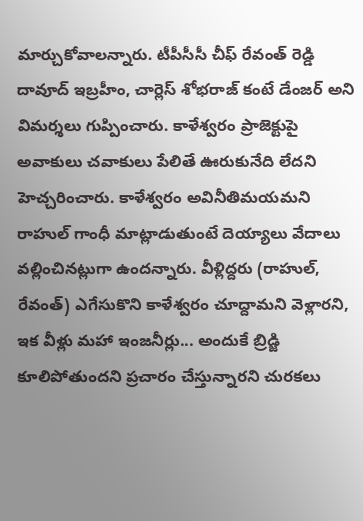మార్చుకోవాలన్నారు. టీపీసీసీ చీఫ్ రేవంత్ రెడ్డి దావూద్ ఇబ్రహీం, చార్లెస్ శోభరాజ్ కంటే డేంజర్ అని విమర్శలు గుప్పించారు. కాళేశ్వరం ప్రాజెక్టుపై అవాకులు చవాకులు పేలితే ఊరుకునేది లేదని హెచ్చరించారు. కాళేశ్వరం అవినీతిమయమని రాహుల్ గాంధీ మాట్లాడుతుంటే దెయ్యాలు వేదాలు వల్లించినట్లుగా ఉందన్నారు. వీళ్లిద్దరు (రాహుల్, రేవంత్) ఎగేసుకొని కాళేశ్వరం చూద్దామని వెళ్లారని, ఇక వీళ్లు మహా ఇంజనీర్లు... అందుకే బ్రిడ్జి కూలిపోతుందని ప్రచారం చేస్తున్నారని చురకలు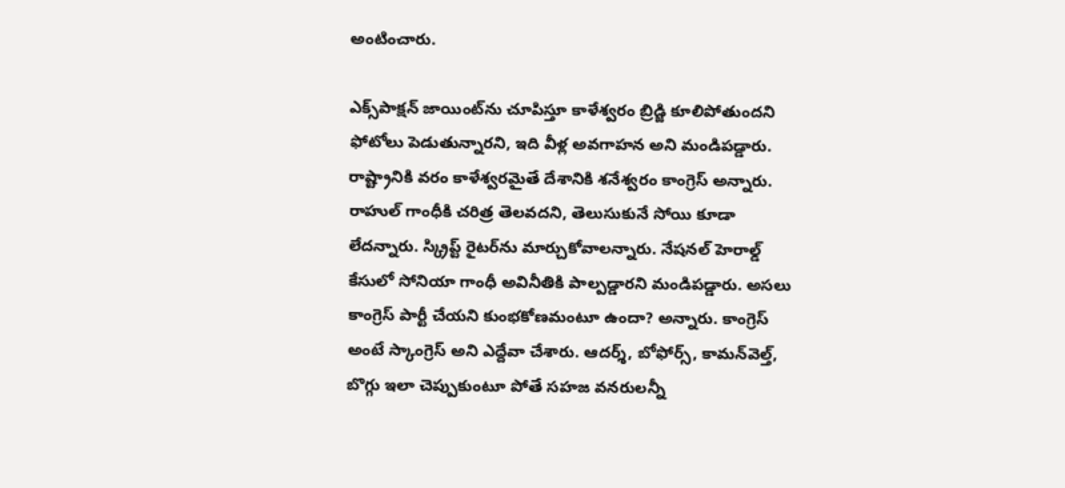అంటించారు.

ఎక్స్‌పాక్షన్ జాయింట్‌ను చూపిస్తూ కాళేశ్వరం బ్రిడ్జి కూలిపోతుందని ఫోటోలు పెడుతున్నారని, ఇది వీళ్ల అవగాహన అని మండిపడ్డారు. రాష్ట్రానికి వరం కాళేశ్వరమైతే దేశానికి శనేశ్వరం కాంగ్రెస్ అన్నారు. రాహుల్ గాంధీకి చరిత్ర తెలవదని, తెలుసుకునే సోయి కూడా లేదన్నారు. స్క్రిప్ట్ రైటర్‌ను మార్చుకోవాలన్నారు. నేషనల్ హెరాల్డ్ కేసులో సోనియా గాంధీ అవినీతికి పాల్పడ్డారని మండిపడ్డారు. అసలు కాంగ్రెస్ పార్టీ చేయని కుంభకోణమంటూ ఉందా? అన్నారు. కాంగ్రెస్ అంటే స్కాంగ్రెస్ అని ఎద్దేవా చేశారు. ఆదర్శ్, బోఫోర్స్, కామన్‌వెల్త్, బొగ్గు ఇలా చెప్పుకుంటూ పోతే సహజ వనరులన్నీ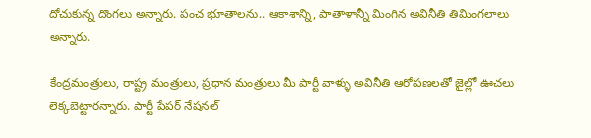దోచుకున్న దొంగలు అన్నారు. పంచ భూతాలను.. ఆకాశాన్ని, పాతాళాన్నీ మింగిన అవినీతి తిమింగలాలు అన్నారు.

కేంద్రమంత్రులు, రాష్ట్ర మంత్రులు, ప్రధాన మంత్రులు మీ పార్టీ వాళ్ళు అవినీతి ఆరోపణలతో జైల్లో ఊచలు లెక్కబెట్టారన్నారు. పార్టీ పేపర్ నేషనల్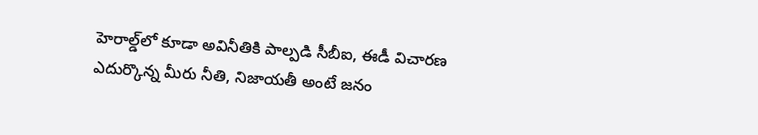హెరాల్డ్‌లో కూడా అవినీతికి పాల్పడి సీబీఐ, ఈడీ విచారణ ఎదుర్కొన్న మీరు నీతి, నిజాయతీ అంటే జనం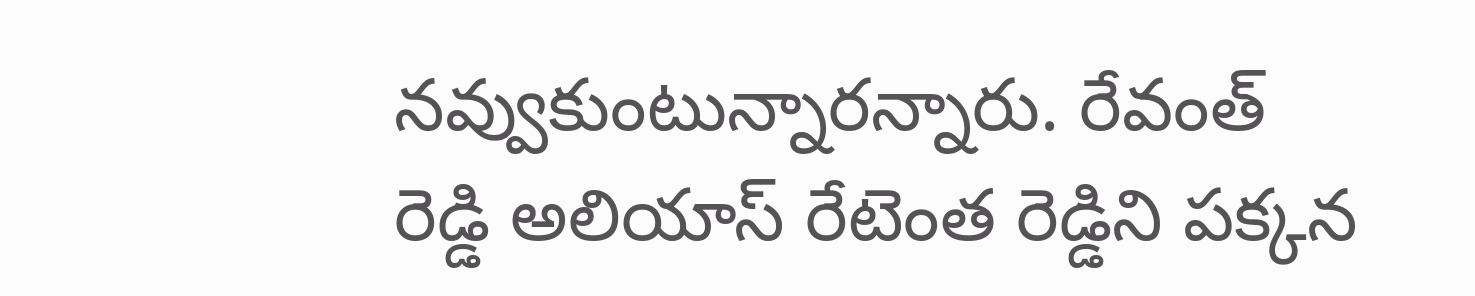నవ్వుకుంటున్నారన్నారు. రేవంత్ రెడ్డి అలియాస్ రేటెంత రెడ్డిని పక్కన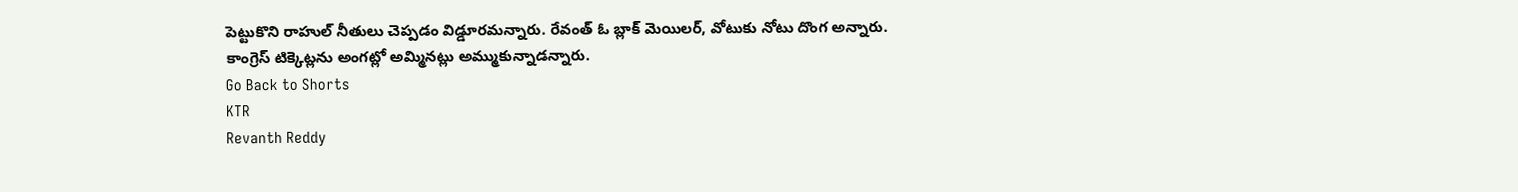పెట్టుకొని రాహుల్ నీతులు చెప్పడం విడ్డూరమన్నారు. రేవంత్ ఓ బ్లాక్ మెయిలర్, వోటుకు నోటు దొంగ అన్నారు. కాంగ్రెస్ టిక్కెట్లను అంగట్లో అమ్మినట్లు అమ్ముకున్నాడన్నారు.
Go Back to Shorts
KTR
Revanth Reddy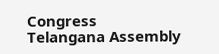Congress
Telangana Assembly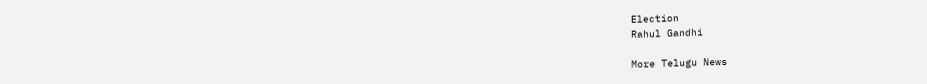Election
Rahul Gandhi

More Telugu News